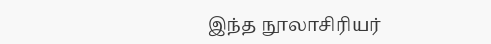இந்த நூலாசிரியர்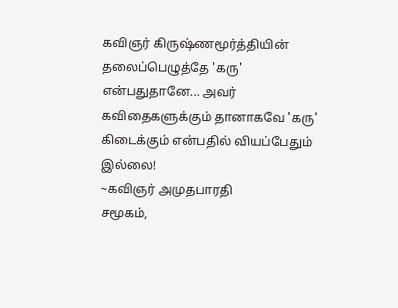கவிஞர் கிருஷ்ணமூர்த்தியின் தலைப்பெழுத்தே 'கரு' என்பதுதானே... அவர் கவிதைகளுக்கும் தானாகவே 'கரு' கிடைக்கும் என்பதில் வியப்பேதும் இல்லை!
~கவிஞர் அமுதபாரதி
சமூகம்,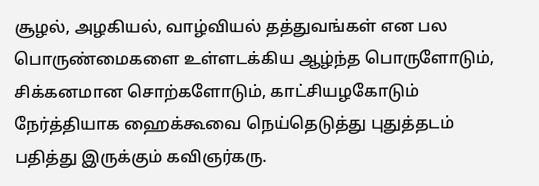சூழல், அழகியல், வாழ்வியல் தத்துவங்கள் என பல பொருண்மைகளை உள்ளடக்கிய ஆழ்ந்த பொருளோடும், சிக்கனமான சொற்களோடும், காட்சியழகோடும் நேர்த்தியாக ஹைக்கூவை நெய்தெடுத்து புதுத்தடம் பதித்து இருக்கும் கவிஞர்கரு.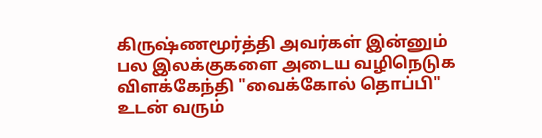கிருஷ்ணமூர்த்தி அவர்கள் இன்னும் பல இலக்குகளை அடைய வழிநெடுக விளக்கேந்தி "வைக்கோல் தொப்பி" உடன் வரும்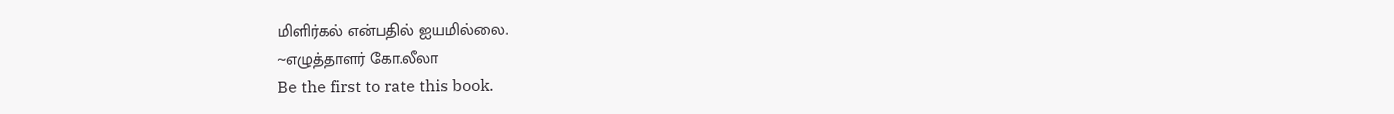மிளிர்கல் என்பதில் ஐயமில்லை.
~எழுத்தாளர் கோ.லீலா
Be the first to rate this book.